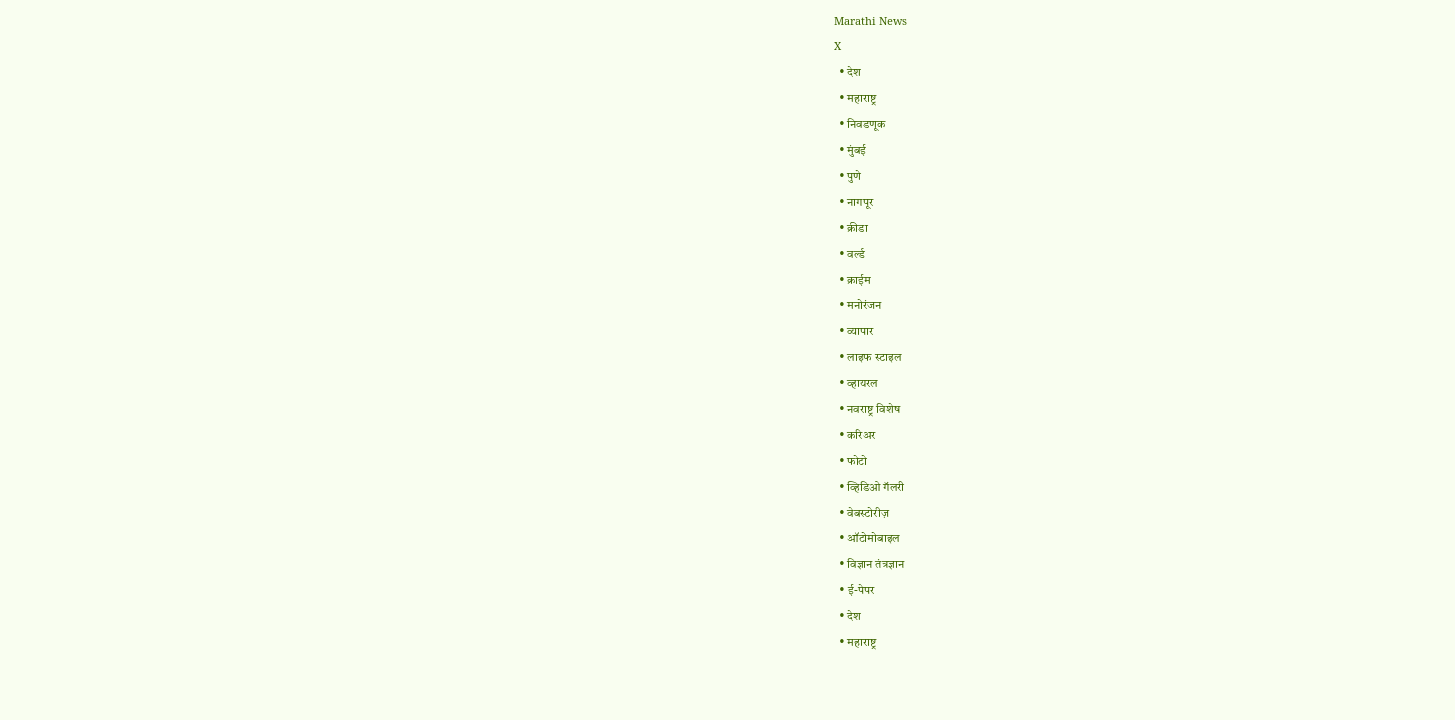Marathi News
X
  • देश
  • महाराष्ट्र
  • निवडणूक
  • मुंबई
  • पुणे
  • नागपूर
  • क्रीडा
  • वर्ल्ड
  • क्राईम
  • मनोरंजन
  • व्यापार
  • लाइफ स्टाइल
  • व्हायरल
  • नवराष्ट्र विशेष
  • करिअर
  • फोटो
  • व्हिडिओ गॅलरी
  • वेबस्टोरीज़
  • ऑटोमोबाइल
  • विज्ञान तंत्रज्ञान
  • ई-पेपर
  • देश
  • महाराष्ट्र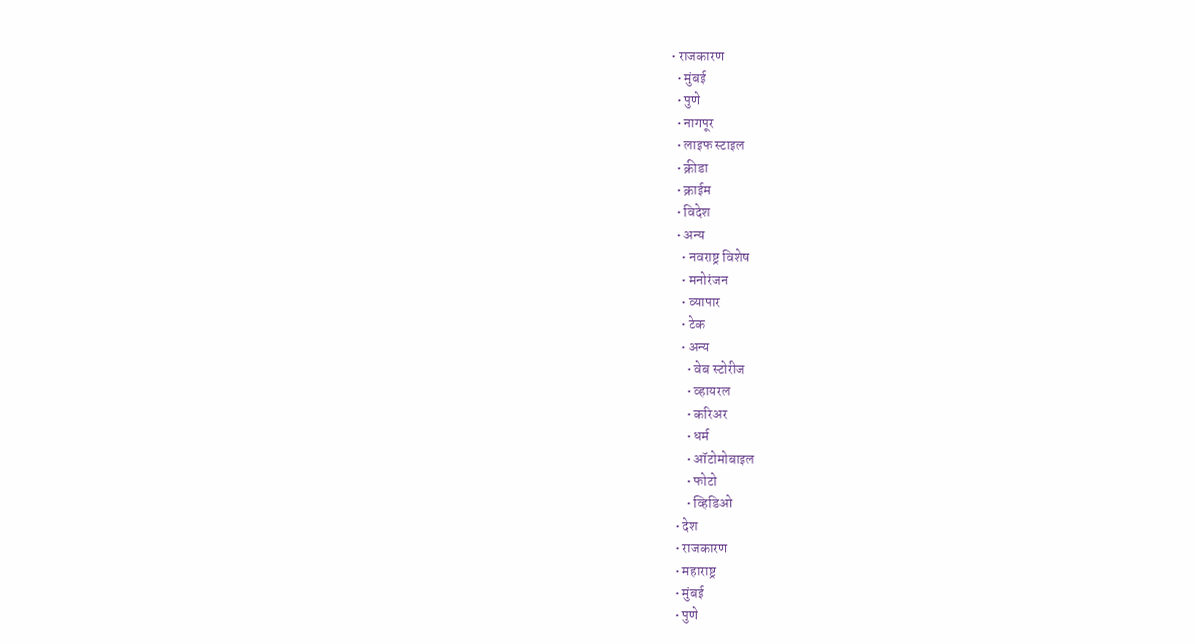• राजकारण
  • मुंबई
  • पुणे
  • नागपूर
  • लाइफ स्टाइल
  • क्रीडा
  • क्राईम
  • विदेश
  • अन्य
    • नवराष्ट्र विशेष
    • मनोरंजन
    • व्यापार
    • टेक
    • अन्य
      • वेब स्टोरीज
      • व्हायरल
      • करिअर
      • धर्म
      • ऑटोमोबाइल
      • फोटो
      • व्हिडिओ
  • देश
  • राजकारण
  • महाराष्ट्र
  • मुंबई
  • पुणे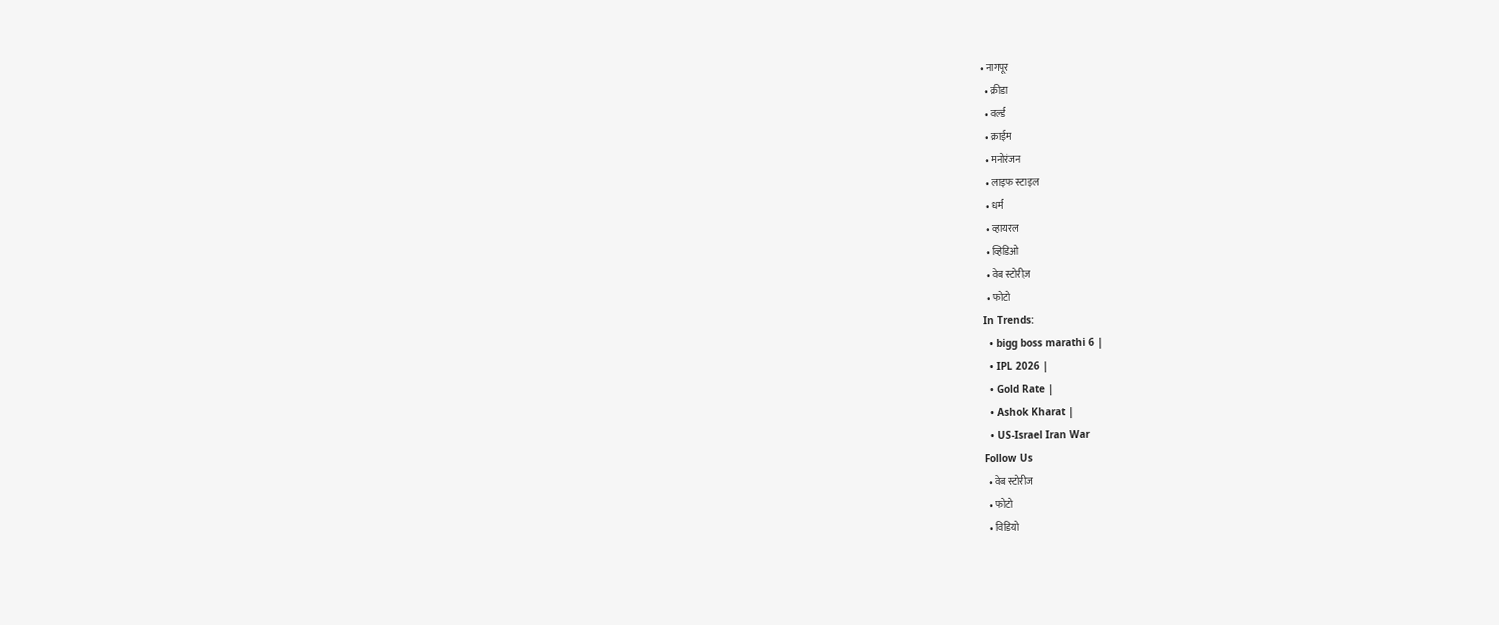• नागपूर
  • क्रीडा
  • वर्ल्ड
  • क्राईम
  • मनोरंजन
  • लाइफ स्टाइल
  • धर्म
  • व्हायरल
  • व्हिडिओ
  • वेब स्टोरीज़
  • फोटो
In Trends:
  • bigg boss marathi 6 |
  • IPL 2026 |
  • Gold Rate |
  • Ashok Kharat |
  • US-Israel Iran War
Follow Us
  • वेब स्टोरीज
  • फोटो
  • विडियो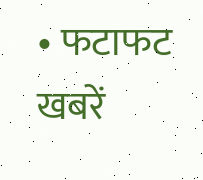• फटाफट खबरें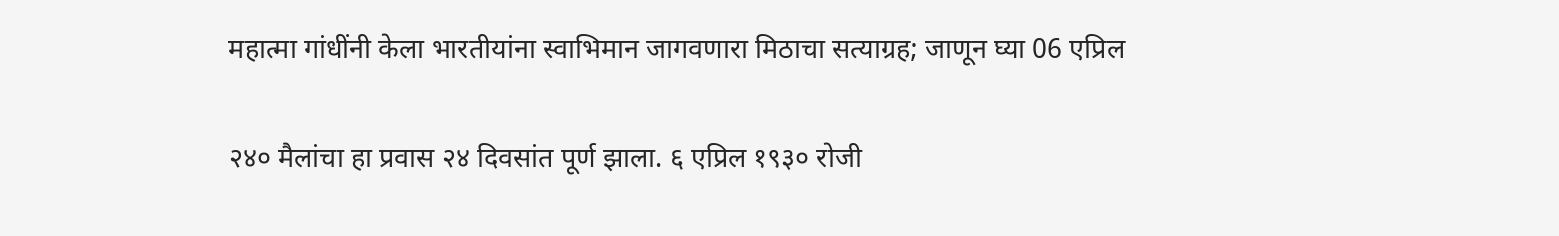महात्मा गांधींनी केला भारतीयांना स्वाभिमान जागवणारा मिठाचा सत्याग्रह; जाणून घ्या 06 एप्रिल

२४० मैलांचा हा प्रवास २४ दिवसांत पूर्ण झाला. ६ एप्रिल १९३० रोजी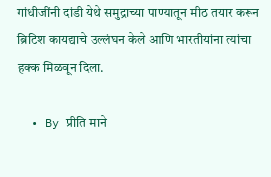गांधीजींनी दांडी येथे समुद्राच्या पाण्यातून मीठ तयार करून ब्रिटिश कायद्याचे उल्लंघन केले आणि भारतीयांना त्यांचा हक्क मिळवून दिला.

  • By प्रीति माने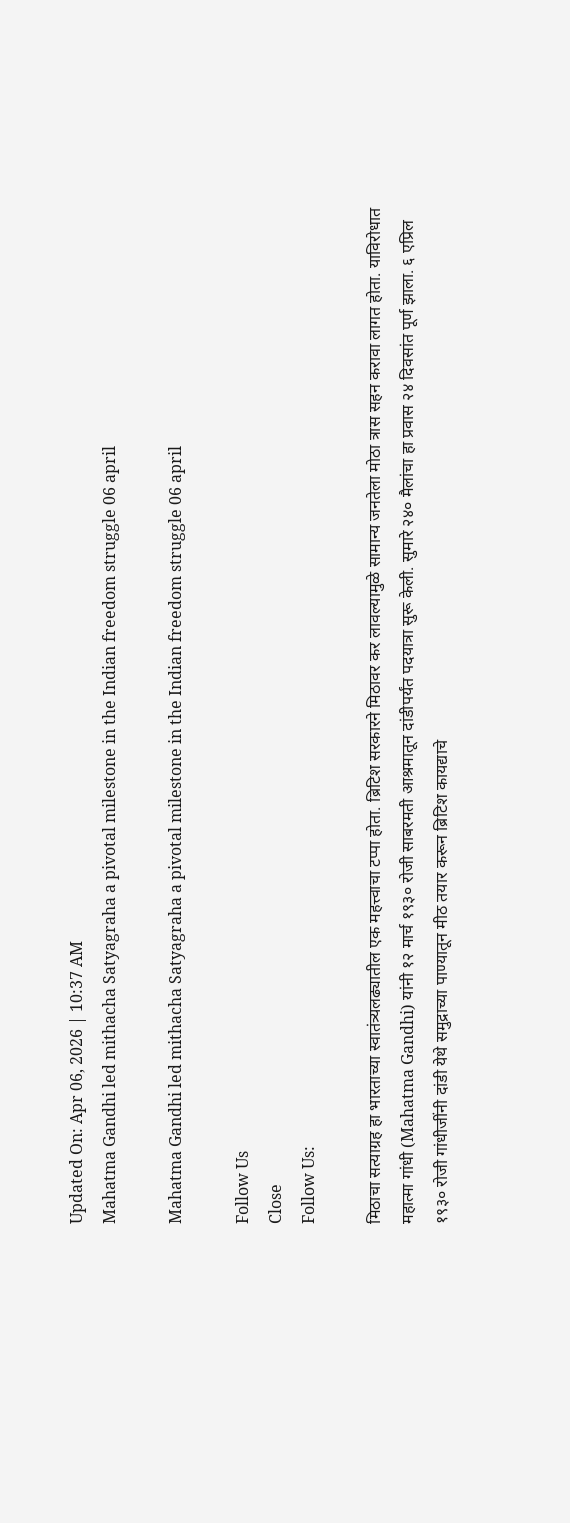Updated On: Apr 06, 2026 | 10:37 AM
Mahatma Gandhi led mithacha Satyagraha a pivotal milestone in the Indian freedom struggle 06 april

Mahatma Gandhi led mithacha Satyagraha a pivotal milestone in the Indian freedom struggle 06 april

Follow Us
Close
Follow Us:

मिठाचा सत्याग्रह हा भारताच्या स्वातंत्र्यलढ्यातील एक महत्त्वाचा टप्पा होता. ब्रिटिश सरकारने मिठावर कर लावल्यामुळे सामान्य जनतेला मोठा त्रास सहन करावा लागत होता. याविरोधात महात्मा गांधी (Mahatma Gandhi) यांनी १२ मार्च १९३० रोजी साबरमती आश्रमातून दांडीपर्यंत पदयात्रा सुरू केली. सुमारे २४० मैलांचा हा प्रवास २४ दिवसांत पूर्ण झाला. ६ एप्रिल १९३० रोजी गांधीजींनी दांडी येथे समुद्राच्या पाण्यातून मीठ तयार करून ब्रिटिश कायद्याचे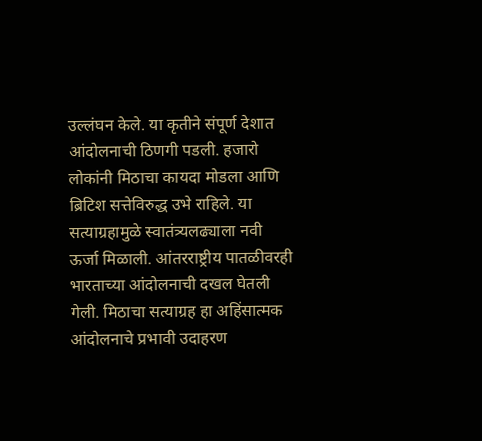उल्लंघन केले. या कृतीने संपूर्ण देशात आंदोलनाची ठिणगी पडली. हजारो लोकांनी मिठाचा कायदा मोडला आणि ब्रिटिश सत्तेविरुद्ध उभे राहिले. या सत्याग्रहामुळे स्वातंत्र्यलढ्याला नवी ऊर्जा मिळाली. आंतरराष्ट्रीय पातळीवरही भारताच्या आंदोलनाची दखल घेतली गेली. मिठाचा सत्याग्रह हा अहिंसात्मक आंदोलनाचे प्रभावी उदाहरण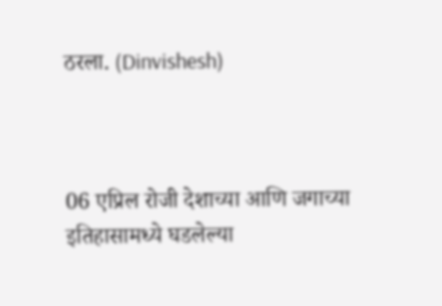ठरला. (Dinvishesh)



06 एप्रिल रोजी देशाच्या आणि जगाच्या इतिहासामध्ये घडलेल्या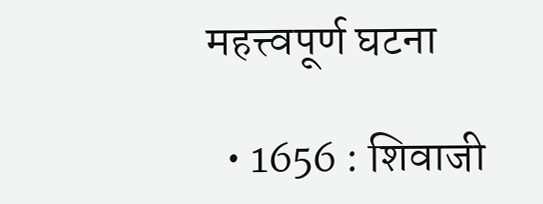महत्त्वपूर्ण घटना

  • 1656 : शिवाजी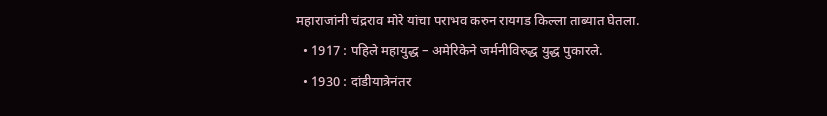महाराजांनी चंद्रराव मोरे यांचा पराभव करुन रायगड किल्ला ताब्यात घेतला.
  • 1917 : पहिले महायुद्ध – अमेरिकेने जर्मनीविरुद्ध युद्ध पुकारले.
  • 1930 : दांडीयात्रेनंतर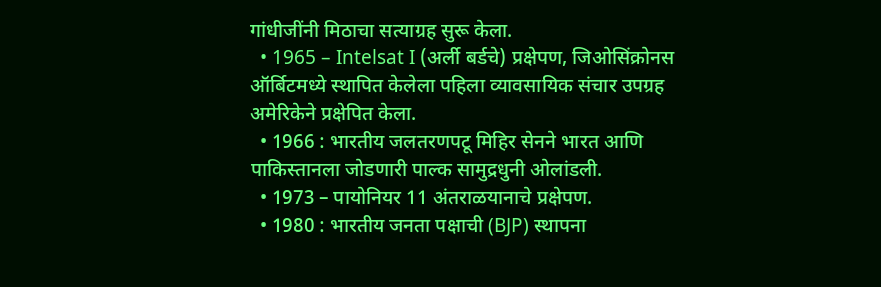गांधीजींनी मिठाचा सत्याग्रह सुरू केला.
  • 1965 – Intelsat I (अर्ली बर्डचे) प्रक्षेपण, जिओसिंक्रोनस ऑर्बिटमध्ये स्थापित केलेला पहिला व्यावसायिक संचार उपग्रह अमेरिकेने प्रक्षेपित केला.
  • 1966 : भारतीय जलतरणपटू मिहिर सेनने भारत आणि पाकिस्तानला जोडणारी पाल्क सामुद्रधुनी ओलांडली.
  • 1973 – पायोनियर 11 अंतराळयानाचे प्रक्षेपण.
  • 1980 : भारतीय जनता पक्षाची (BJP) स्थापना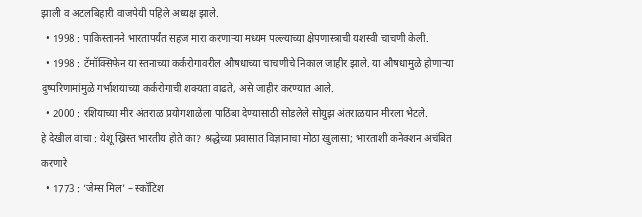झाली व अटलबिहारी वाजपेयी पहिले अध्यक्ष झाले.
  • 1998 : पाकिस्तानने भारतापर्यंत सहज मारा करणाऱ्या मध्यम पल्ल्याच्या क्षेपणास्त्राची यशस्वी चाचणी केली.
  • 1998 : टॅमॉक्सिफेन या स्तनाच्या कर्करोगावरील औषधाच्या चाचणीचे निकाल जाहीर झाले. या औषधामुळे होणाऱ्या दुष्परिणामांमुळे गर्भाशयाच्या कर्करोगाची शक्यता वाढते, असे जाहीर करण्यात आले.
  • 2000 : रशियाच्या मीर अंतराळ प्रयोगशाळेला पाठिंबा देण्यासाठी सोडलेले सोयुझ अंतराळयान मीरला भेटले.
हे देखील वाचा : येशू ख्रिस्त भारतीय होते का? श्रद्धेच्या प्रवासात विज्ञानाचा मोठा खुलासा; भारताशी कनेक्शन अचंबित करणारे
  • 1773 : ‘जेम्स मिल’ – स्कॉटिश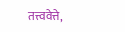तत्त्ववेत्ते,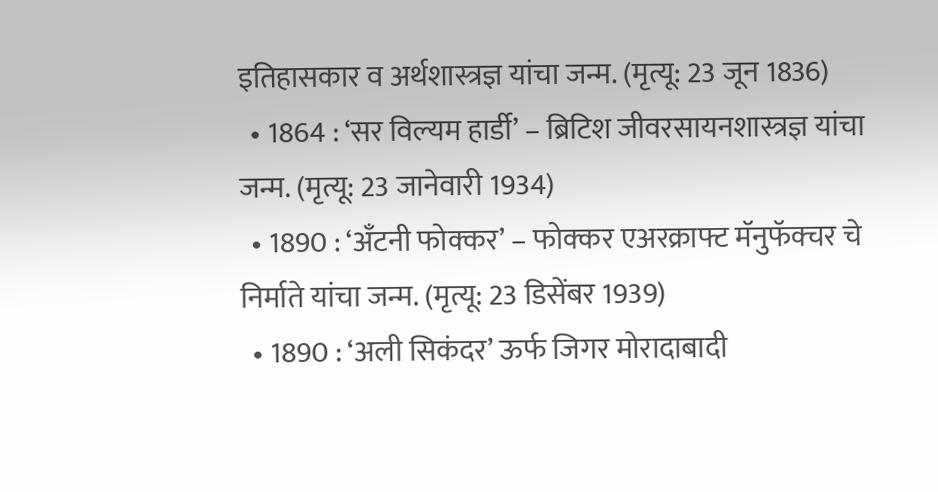इतिहासकार व अर्थशास्त्रज्ञ यांचा जन्म. (मृत्यू: 23 जून 1836)
  • 1864 : ‘सर विल्यम हार्डी’ – ब्रिटिश जीवरसायनशास्त्रज्ञ यांचा जन्म. (मृत्यू: 23 जानेवारी 1934)
  • 1890 : ‘अँटनी फोक्कर’ – फोक्कर एअरक्राफ्ट मॅनुफॅक्चर चे निर्माते यांचा जन्म. (मृत्यू: 23 डिसेंबर 1939)
  • 1890 : ‘अली सिकंदर’ ऊर्फ जिगर मोरादाबादी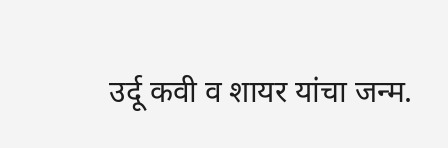उर्दू कवी व शायर यांचा जन्म.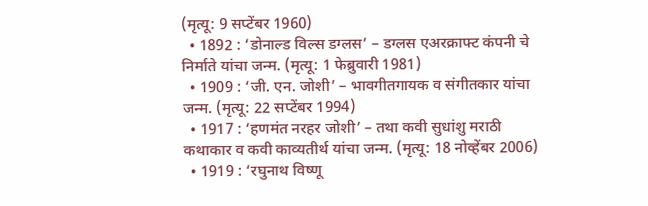(मृत्यू: 9 सप्टेंबर 1960)
  • 1892 : ‘डोनाल्ड विल्स डग्लस’ – डग्लस एअरक्राफ्ट कंपनी चे निर्माते यांचा जन्म. (मृत्यू: 1 फेब्रुवारी 1981)
  • 1909 : ‘जी. एन. जोशी’ – भावगीतगायक व संगीतकार यांचा जन्म. (मृत्यू: 22 सप्टेंबर 1994)
  • 1917 : ‘हणमंत नरहर जोशी’ – तथा कवी सुधांशु मराठी कथाकार व कवी काव्यतीर्थ यांचा जन्म. (मृत्यू: 18 नोव्हेंबर 2006)
  • 1919 : ‘रघुनाथ विष्णू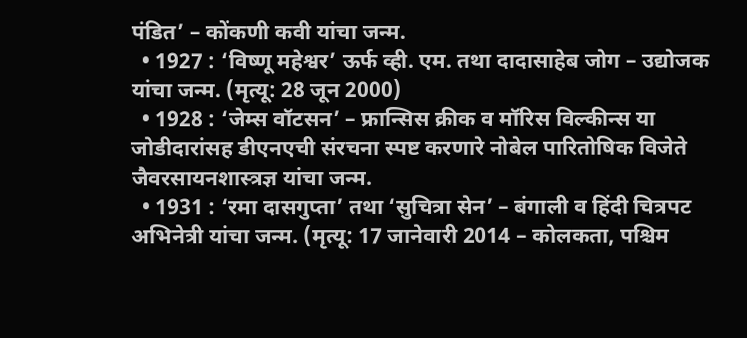पंडित’ – कोंकणी कवी यांचा जन्म.
  • 1927 : ‘विष्णू महेश्वर’ ऊर्फ व्ही. एम. तथा दादासाहेब जोग – उद्योजक यांचा जन्म. (मृत्यू: 28 जून 2000)
  • 1928 : ‘जेम्स वॉटसन’ – फ्रान्सिस क्रीक व मॉरिस विल्कीन्स या जोडीदारांसह डीएनएची संरचना स्पष्ट करणारे नोबेल पारितोषिक विजेते जैवरसायनशास्त्रज्ञ यांचा जन्म.
  • 1931 : ‘रमा दासगुप्ता’ तथा ‘सुचित्रा सेन’ – बंगाली व हिंदी चित्रपट अभिनेत्री यांचा जन्म. (मृत्यू: 17 जानेवारी 2014 – कोलकता, पश्चिम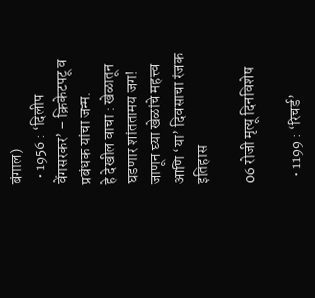बंगाल)
  • 1956 : ‘दिलीप वेंगसरकर’ – क्रिकेटपटू व प्रबंधक यांचा जन्म.
हे देखील वाचा : खेळातून घडणार शांततामय जग! जाणून घ्या खेळांचे महत्त्व आणि ‘या’ दिवसाचा रंजक इतिहास

06 रोजी मृत्यू दिनविशेष

  • 1199 : ‘रिचर्ड’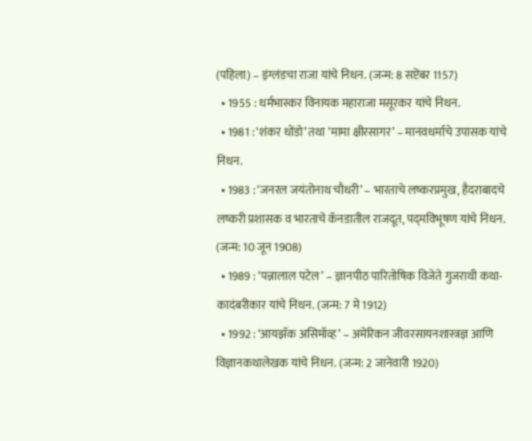(पहिला) – इंग्लंडचा राजा यांचे निधन. (जन्म: 8 सप्टेंबर 1157)
  • 1955 : धर्मभास्कर विनायक महाराजा मसूरकर यांचे निधन.
  • 1981 : ‘शंकर धोंडो’ तथा ‘मामा क्षीरसागर’ – मानवधर्माचे उपासक यांचे निधन.
  • 1983 : ‘जनरल जयंतोनाथ चौधरी’ – भारताचे लष्करप्रमुख, हैदराबादचे लष्करी प्रशासक व भारताचे कॅनडातील राजदूत, पद्‌मविभूषण यांचे निधन. (जन्म: 10 जून 1908)
  • 1989 : ‘पन्नालाल पटेल’ – ज्ञानपीठ पारितोषिक विजेते गुजराथी कथा-कादंबरीकार यांचे निधन. (जन्म: 7 मे 1912)
  • 1992 : ‘आयझॅक असिमॉव्ह’ – अमेरिकन जीवरसायनशास्त्रज्ञ आणि विज्ञानकथालेखक यांचे निधन. (जन्म: 2 जानेवारी 1920)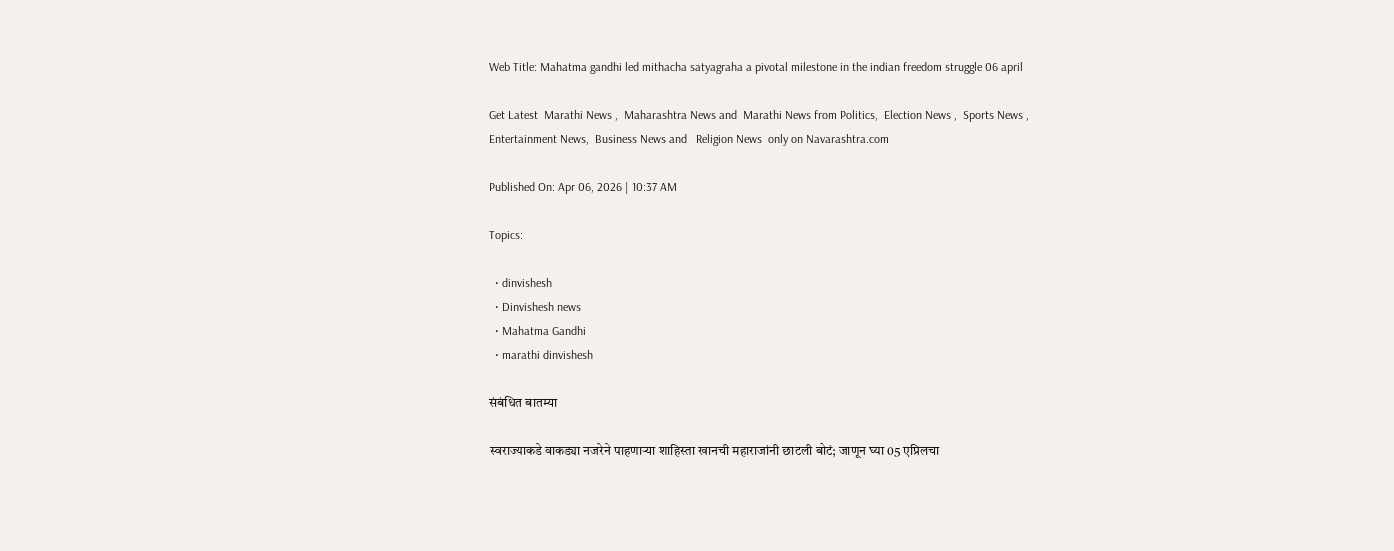Web Title: Mahatma gandhi led mithacha satyagraha a pivotal milestone in the indian freedom struggle 06 april

Get Latest  Marathi News ,  Maharashtra News and  Marathi News from Politics,  Election News ,  Sports News ,  Entertainment News,  Business News and   Religion News  only on Navarashtra.com

Published On: Apr 06, 2026 | 10:37 AM

Topics:

  • dinvishesh
  • Dinvishesh news
  • Mahatma Gandhi
  • marathi dinvishesh

संबंधित बातम्या

स्वराज्याकडे वाकड्या नजरेने पाहणाऱ्या शाहिस्ता खानची महाराजांनी छाटली बोटं; जाणून घ्या 05 एप्रिलचा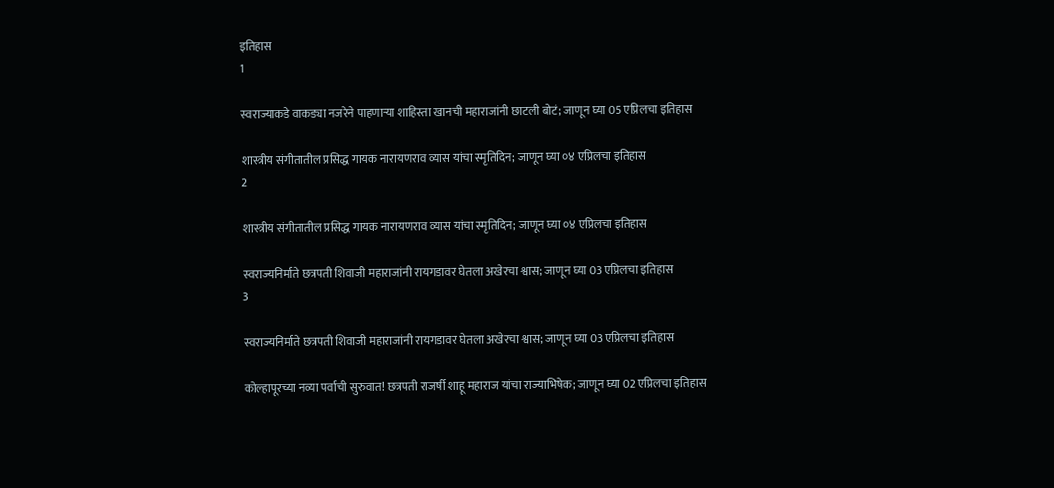इतिहास
1

स्वराज्याकडे वाकड्या नजरेने पाहणाऱ्या शाहिस्ता खानची महाराजांनी छाटली बोटं; जाणून घ्या 05 एप्रिलचा इतिहास

शास्त्रीय संगीतातील प्रसिद्ध गायक नारायणराव व्यास यांचा स्मृतिदिन; जाणून घ्या ०४ एप्रिलचा इतिहास
2

शास्त्रीय संगीतातील प्रसिद्ध गायक नारायणराव व्यास यांचा स्मृतिदिन; जाणून घ्या ०४ एप्रिलचा इतिहास

स्वराज्यनिर्माते छत्रपती शिवाजी महाराजांनी रायगडावर घेतला अखेरचा श्वास; जाणून घ्या 03 एप्रिलचा इतिहास
3

स्वराज्यनिर्माते छत्रपती शिवाजी महाराजांनी रायगडावर घेतला अखेरचा श्वास; जाणून घ्या 03 एप्रिलचा इतिहास

कोल्हापूरच्या नव्या पर्वाची सुरुवात! छत्रपती राजर्षी शाहू महाराज यांचा राज्याभिषेक; जाणून घ्या 02 एप्रिलचा इतिहास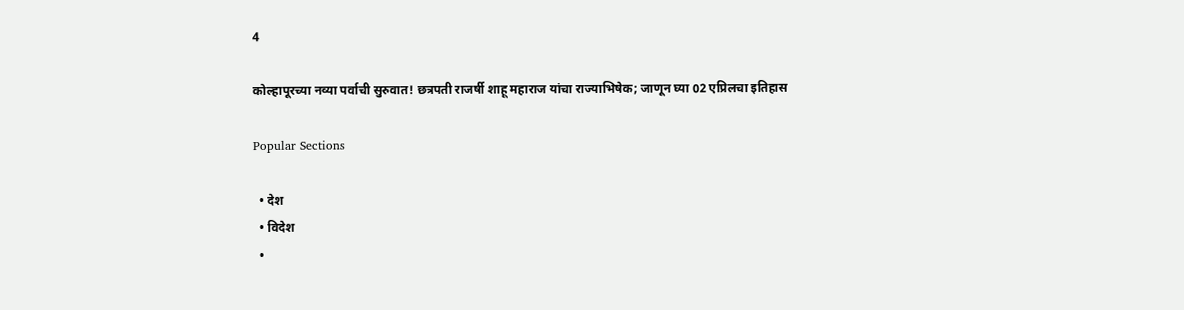4

कोल्हापूरच्या नव्या पर्वाची सुरुवात! छत्रपती राजर्षी शाहू महाराज यांचा राज्याभिषेक; जाणून घ्या 02 एप्रिलचा इतिहास

Popular Sections

  • देश
  • विदेश
  •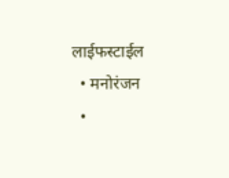लाईफस्टाईल
  • मनोरंजन
  •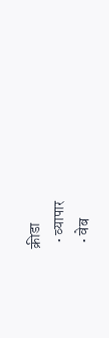क्रीडा
  • व्यापार
  • वेब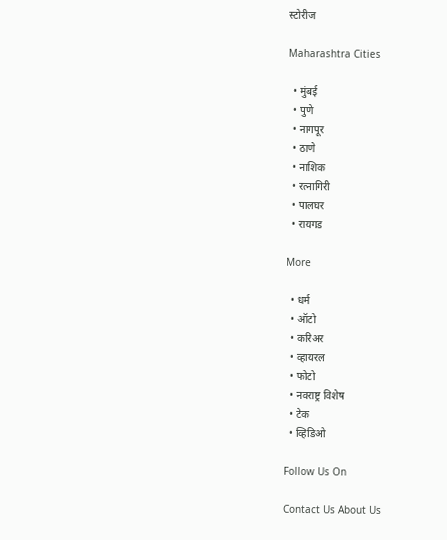स्टोरीज

Maharashtra Cities

  • मुंबई
  • पुणे
  • नागपूर
  • ठाणे
  • नाशिक
  • रत्नागिरी
  • पालघर
  • रायगड

More

  • धर्म
  • ऑटो
  • करिअर
  • व्हायरल
  • फोटो
  • नवराष्ट्र विशेष
  • टेक
  • व्हिडिओ

Follow Us On

Contact Us About Us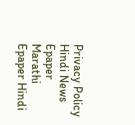Privacy Policy
Hindi News Epaper Marathi Epaper Hindi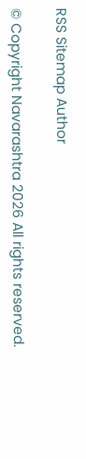RSS Sitemap Author

© Copyright Navarashtra 2026 All rights reserved.